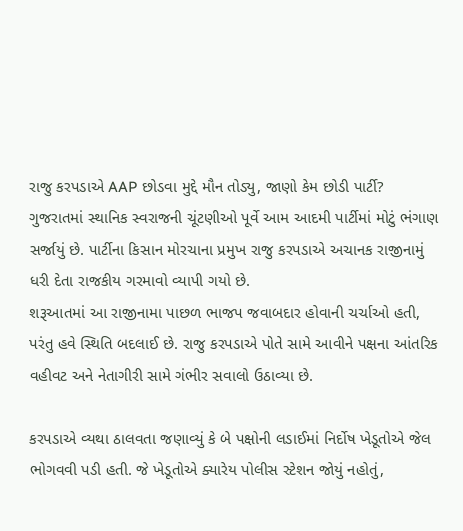રાજુ કરપડાએ AAP છોડવા મુદ્દે મૌન તોડ્યુ, જાણો કેમ છોડી પાર્ટી?
ગુજરાતમાં સ્થાનિક સ્વરાજની ચૂંટણીઓ પૂર્વે આમ આદમી પાર્ટીમાં મોટું ભંગાણ સર્જાયું છે. પાર્ટીના કિસાન મોરચાના પ્રમુખ રાજુ કરપડાએ અચાનક રાજીનામું ધરી દેતા રાજકીય ગરમાવો વ્યાપી ગયો છે.
શરૂઆતમાં આ રાજીનામા પાછળ ભાજપ જવાબદાર હોવાની ચર્ચાઓ હતી, પરંતુ હવે સ્થિતિ બદલાઈ છે. રાજુ કરપડાએ પોતે સામે આવીને પક્ષના આંતરિક વહીવટ અને નેતાગીરી સામે ગંભીર સવાલો ઉઠાવ્યા છે.

કરપડાએ વ્યથા ઠાલવતા જણાવ્યું કે બે પક્ષોની લડાઈમાં નિર્દોષ ખેડૂતોએ જેલ ભોગવવી પડી હતી. જે ખેડૂતોએ ક્યારેય પોલીસ સ્ટેશન જોયું નહોતું,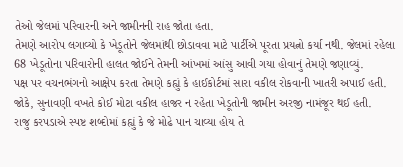તેઓ જેલમાં પરિવારની અને જામીનની રાહ જોતા હતા.
તેમણે આરોપ લગાવ્યો કે ખેડૂતોને જેલમાંથી છોડાવવા માટે પાર્ટીએ પૂરતા પ્રયત્નો કર્યા નથી. જેલમાં રહેલા 68 ખેડૂતોના પરિવારોની હાલત જોઈને તેમની આંખમાં આંસુ આવી ગયા હોવાનું તેમણે જણાવ્યું.
પક્ષ પર વચનભંગનો આક્ષેપ કરતા તેમણે કહ્યું કે હાઈકોર્ટમાં સારા વકીલ રોકવાની ખાતરી અપાઈ હતી. જોકે, સુનાવણી વખતે કોઈ મોટા વકીલ હાજર ન રહેતા ખેડૂતોની જામીન અરજી નામંજૂર થઈ હતી.
રાજુ કરપડાએ સ્પષ્ટ શબ્દોમાં કહ્યું કે જે મોઢે પાન ચાવ્યા હોય તે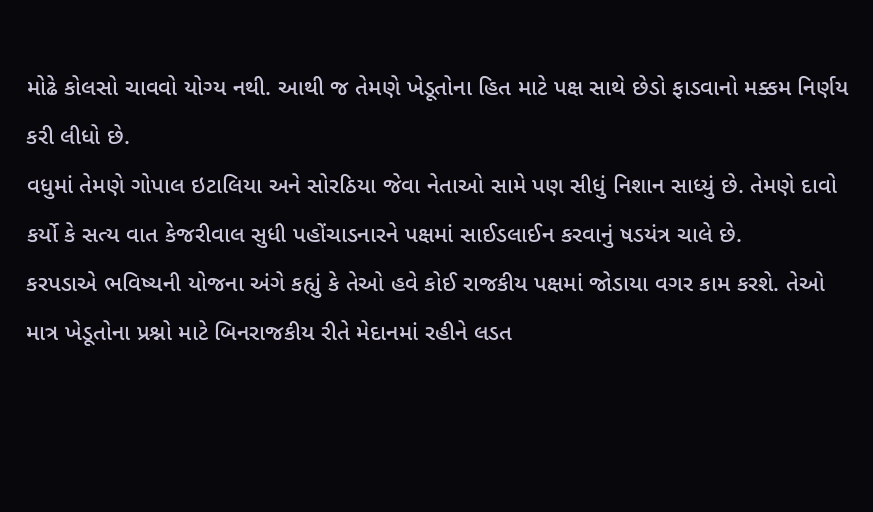મોઢે કોલસો ચાવવો યોગ્ય નથી. આથી જ તેમણે ખેડૂતોના હિત માટે પક્ષ સાથે છેડો ફાડવાનો મક્કમ નિર્ણય કરી લીધો છે.
વધુમાં તેમણે ગોપાલ ઇટાલિયા અને સોરઠિયા જેવા નેતાઓ સામે પણ સીધું નિશાન સાધ્યું છે. તેમણે દાવો કર્યો કે સત્ય વાત કેજરીવાલ સુધી પહોંચાડનારને પક્ષમાં સાઈડલાઈન કરવાનું ષડયંત્ર ચાલે છે.
કરપડાએ ભવિષ્યની યોજના અંગે કહ્યું કે તેઓ હવે કોઈ રાજકીય પક્ષમાં જોડાયા વગર કામ કરશે. તેઓ માત્ર ખેડૂતોના પ્રશ્નો માટે બિનરાજકીય રીતે મેદાનમાં રહીને લડત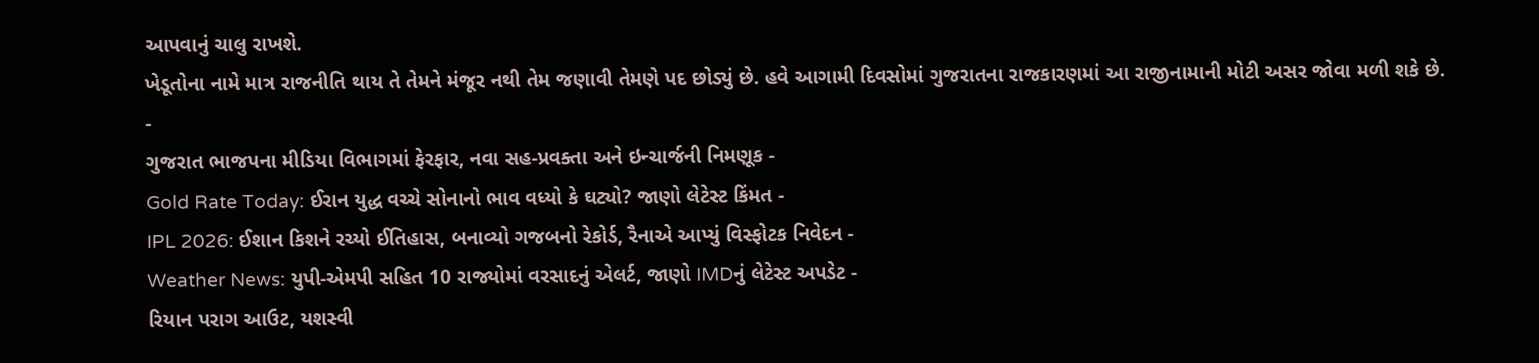આપવાનું ચાલુ રાખશે.
ખેડૂતોના નામે માત્ર રાજનીતિ થાય તે તેમને મંજૂર નથી તેમ જણાવી તેમણે પદ છોડ્યું છે. હવે આગામી દિવસોમાં ગુજરાતના રાજકારણમાં આ રાજીનામાની મોટી અસર જોવા મળી શકે છે.
-
ગુજરાત ભાજપના મીડિયા વિભાગમાં ફેરફાર, નવા સહ-પ્રવક્તા અને ઇન્ચાર્જની નિમણૂક -
Gold Rate Today: ઈરાન યુદ્ધ વચ્ચે સોનાનો ભાવ વધ્યો કે ઘટ્યો? જાણો લેટેસ્ટ કિંમત -
IPL 2026: ઈશાન કિશને રચ્યો ઈતિહાસ, બનાવ્યો ગજબનો રેકોર્ડ, રૈનાએ આપ્યું વિસ્ફોટક નિવેદન -
Weather News: યુપી-એમપી સહિત 10 રાજ્યોમાં વરસાદનું એલર્ટ, જાણો IMDનું લેટેસ્ટ અપડેટ -
રિયાન પરાગ આઉટ, યશસ્વી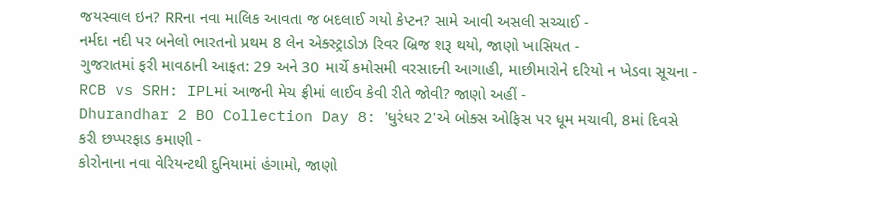જયસ્વાલ ઇન? RRના નવા માલિક આવતા જ બદલાઈ ગયો કેપ્ટન? સામે આવી અસલી સચ્ચાઈ -
નર્મદા નદી પર બનેલો ભારતનો પ્રથમ 8 લેન એક્સ્ટ્રાડોઝ રિવર બ્રિજ શરૂ થયો, જાણો ખાસિયત -
ગુજરાતમાં ફરી માવઠાની આફત: 29 અને 30 માર્ચે કમોસમી વરસાદની આગાહી, માછીમારોને દરિયો ન ખેડવા સૂચના -
RCB vs SRH: IPLમાં આજની મેચ ફ્રીમાં લાઈવ કેવી રીતે જોવી? જાણો અહીં -
Dhurandhar 2 BO Collection Day 8: 'ધુરંધર 2'એ બોક્સ ઓફિસ પર ધૂમ મચાવી, 8માં દિવસે કરી છપ્પરફાડ કમાણી -
કોરોનાના નવા વેરિયન્ટથી દુનિયામાં હંગામો, જાણો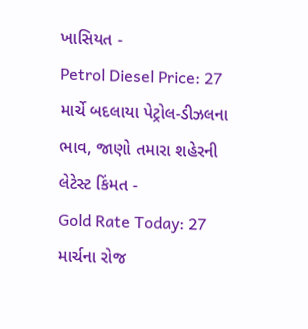ખાસિયત -
Petrol Diesel Price: 27 માર્ચે બદલાયા પેટ્રોલ-ડીઝલના ભાવ, જાણો તમારા શહેરની લેટેસ્ટ કિંમત -
Gold Rate Today: 27 માર્ચના રોજ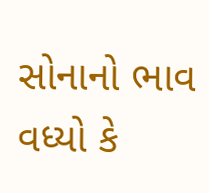સોનાનો ભાવ વધ્યો કે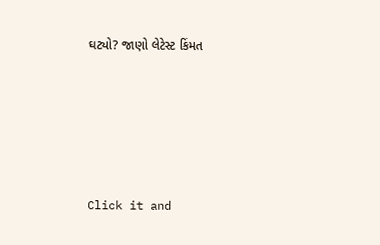ઘટ્યો? જાણો લેટેસ્ટ કિંમત









Click it and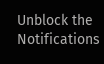Unblock the Notifications